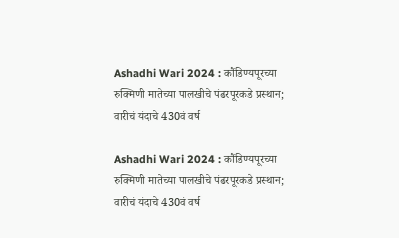Ashadhi Wari 2024 : कौंडिण्यपूरच्या रुक्मिणी मातेच्या पालखीचे पंढरपूरकडे प्रस्थान; वारीचं यंदाचे 430वं वर्ष

Ashadhi Wari 2024 : कौंडिण्यपूरच्या रुक्मिणी मातेच्या पालखीचे पंढरपूरकडे प्रस्थान; वारीचं यंदाचे 430वं वर्ष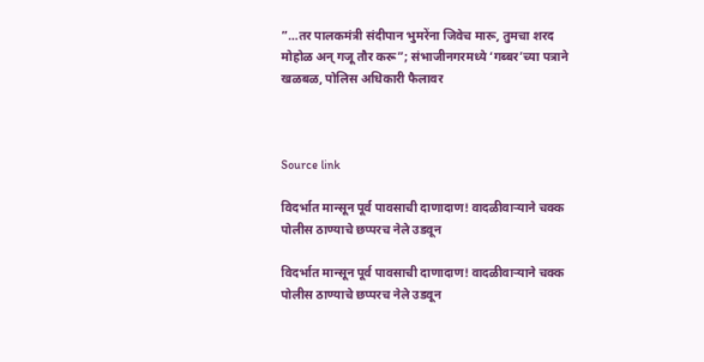”…तर पालकमंत्री संदीपान भुमरेंना जिवेच मारू, तुमचा शरद मोहोळ अन् गजू तौर करू”; संभाजीनगरमध्ये ‘गब्बर’च्या पत्राने खळबळ, पोलिस अधिकारी फैलावर



Source link

विदर्भात मान्सून पूर्व पावसाची दाणादाण! वादळीवाऱ्याने चक्क पोलीस ठाण्याचे छप्परच नेले उडवून

विदर्भात मान्सून पूर्व पावसाची दाणादाण! वादळीवाऱ्याने चक्क पोलीस ठाण्याचे छप्परच नेले उडवून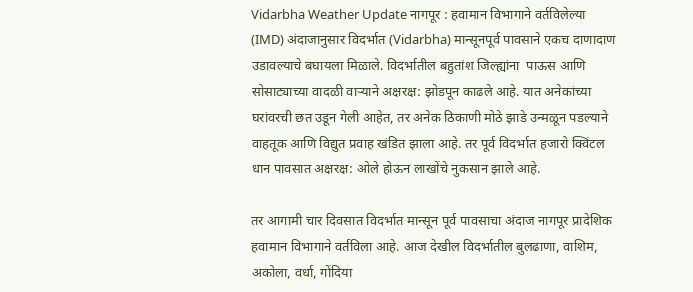Vidarbha Weather Update नागपूर : हवामान विभागाने वर्तविलेल्या (IMD) अंदाजानुसार विदर्भात (Vidarbha) मान्सूनपूर्व पावसाने एकच दाणादाण उडावल्याचे बघायला मिळाले. विदर्भातील बहुतांश जिल्ह्यांना  पाऊस आणि सोसाट्याच्या वादळी वाऱ्याने अक्षरक्ष: झोडपून काढले आहे. यात अनेकांच्या घरांवरची छत उडून गेली आहेत, तर अनेक ठिकाणी मोठे झाडे उन्मळून पडल्याने वाहतूक आणि विद्युत प्रवाह खंडित झाला आहे. तर पूर्व विदर्भात हजारो क्विंटल धान पावसात अक्षरक्ष: ओले होऊन लाखोंचे नुकसान झाले आहे.

तर आगामी चार दिवसात विदर्भात मान्सून पूर्व पावसाचा अंदाज नागपूर प्रादेशिक हवामान विभागाने वर्तविला आहे. आज देखील विदर्भातील बुलढाणा, वाशिम, अकोला, वर्धा, गोंदिया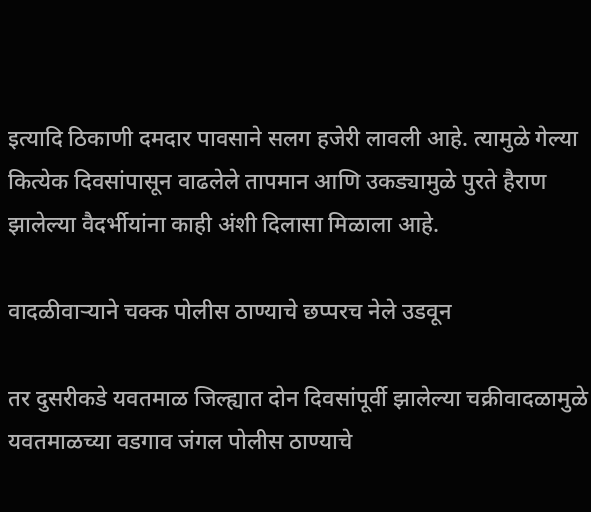इत्यादि ठिकाणी दमदार पावसाने सलग हजेरी लावली आहे. त्यामुळे गेल्या कित्येक दिवसांपासून वाढलेले तापमान आणि उकड्यामुळे पुरते हैराण झालेल्या वैदर्भीयांना काही अंशी दिलासा मिळाला आहे.

वादळीवाऱ्याने चक्क पोलीस ठाण्याचे छप्परच नेले उडवून

तर दुसरीकडे यवतमाळ जिल्ह्यात दोन दिवसांपूर्वी झालेल्या चक्रीवादळामुळे यवतमाळच्या वडगाव जंगल पोलीस ठाण्याचे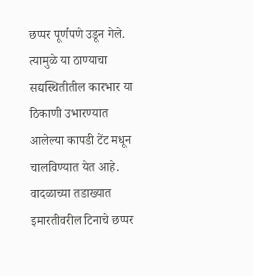छप्पर पूर्णपणे उडून गेले. त्यामुळे या ठाण्याचा सद्यस्थितीतील कारभार या ठिकाणी उभारण्यात आलेल्या कापडी टेंट मधून चालविण्यात येत आहे. वादळाच्या तडाख्यात इमारतीवरील टिनाचे छप्पर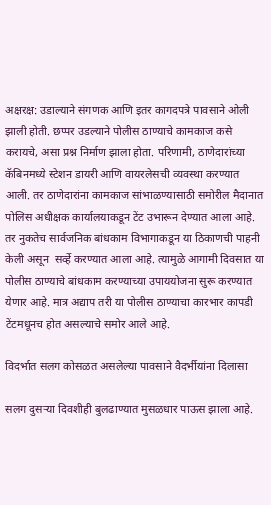अक्षरक्ष: उडाल्याने संगणक आणि इतर कागदपत्रे पावसाने ओली झाली होती. छप्पर उडल्याने पोलीस ठाण्याचे कामकाज कसे करायचे, असा प्रश्न निर्माण झाला होता. परिणामी, ठाणेदारांच्या कॅबिनमध्ये स्टेशन डायरी आणि वायरलेसची व्यवस्था करण्यात आली. तर ठाणेदारांना कामकाज सांभाळण्यासाठी समोरील मैदानात पोलिस अधीक्षक कार्यालयाकडून टेंट उभारून देण्यात आला आहे. तर नुकतेच सार्वजनिक बांधकाम विभागाकडून या ठिकाणची पाहनी केली असून  सर्व्हे करण्यात आला आहे. त्यामुळे आगामी दिवसात या पोलीस ठाण्याचे बांधकाम करण्याच्या उपाययोजना सुरू करण्यात येणार आहे. मात्र अद्याप तरी या पोलीस ठाण्याचा कारभार कापडी टेंटमधूनच होत असल्याचे समोर आले आहे.

विदर्भात सलग कोसळत असलेल्या पावसाने वैदर्भीयांना दिलासा

सलग दुसऱ्या दिवशीही बुलढाण्यात मुसळधार पाऊस झाला आहे.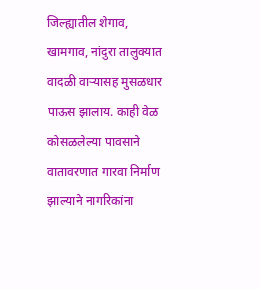जिल्ह्यातील शेगाव, खामगाव, नांदुरा तालुक्यात वादळी वाऱ्यासह मुसळधार पाऊस झालाय. काही वेळ कोसळलेल्या पावसाने वातावरणात गारवा निर्माण झाल्याने नागरिकांना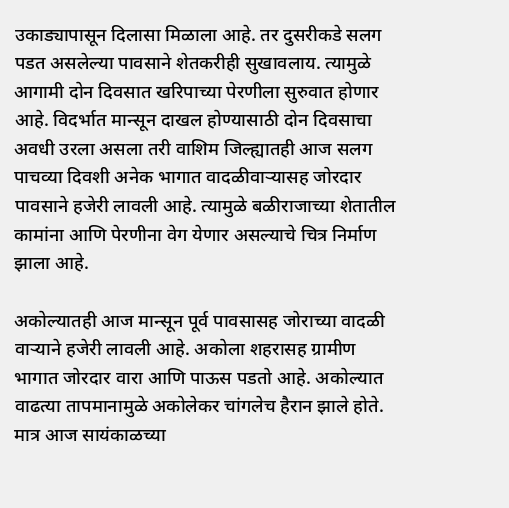उकाड्यापासून दिलासा मिळाला आहे. तर दुसरीकडे सलग पडत असलेल्या पावसाने शेतकरीही सुखावलाय. त्यामुळे आगामी दोन दिवसात खरिपाच्या पेरणीला सुरुवात होणार आहे. विदर्भात मान्सून दाखल होण्यासाठी दोन दिवसाचा अवधी उरला असला तरी वाशिम जिल्ह्यातही आज सलग पाचव्या दिवशी अनेक भागात वादळीवाऱ्यासह जोरदार पावसाने हजेरी लावली आहे. त्यामुळे बळीराजाच्या शेतातील कामांना आणि पेरणीना वेग येणार असल्याचे चित्र निर्माण झाला आहे.

अकोल्यातही आज मान्सून पूर्व पावसासह जोराच्या वादळी वाऱ्याने हजेरी लावली आहे. अकोला शहरासह ग्रामीण भागात जोरदार वारा आणि पाऊस पडतो आहे. अकोल्यात वाढत्या तापमानामुळे अकोलेकर चांगलेच हैरान झाले होते. मात्र आज सायंकाळच्या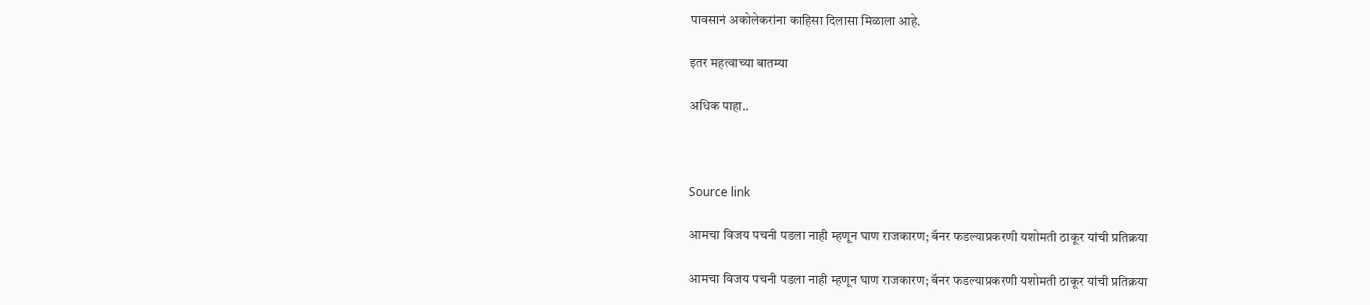पावसानं अकोलेकरांना काहिसा दिलासा मिळाला आहे.

इतर महत्वाच्या बातम्या

अधिक पाहा..



Source link

आमचा विजय पचनी पडला नाही म्हणून घाण राजकारण; बॅनर फडल्याप्रकरणी यशोमती ठाकूर यांची प्रतिक्रया

आमचा विजय पचनी पडला नाही म्हणून घाण राजकारण; बॅनर फडल्याप्रकरणी यशोमती ठाकूर यांची प्रतिक्रया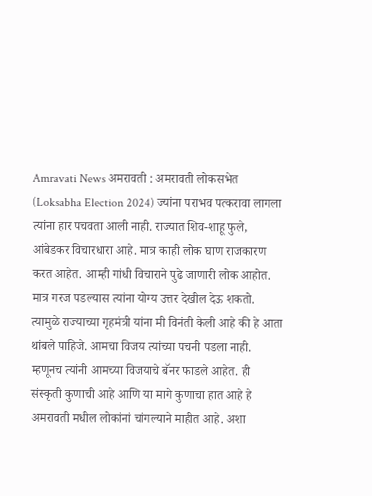Amravati News अमरावती : अमरावती लोकसभेत  (Loksabha Election 2024) ज्यांना पराभव पत्करावा लागला त्यांना हार पचवता आली नाही. राज्यात शिव-शाहू फुले, आंबेडकर विचारधारा आहे. मात्र काही लोक घाण राजकारण करत आहेत. आम्ही गांधी विचाराने पुढे जाणारी लोक आहोत. मात्र गरज पडल्यास त्यांना योग्य उत्तर देखील देऊ शकतो. त्यामुळे राज्याच्या गृहमंत्री यांना मी विनंती केली आहे की हे आता थांबले पाहिजे. आमचा विजय त्यांच्या पचनी पडला नाही. म्हणूनच त्यांनी आमच्या विजयाचे बॅनर फाडले आहेत. ही संस्कृती कुणाची आहे आणि या मागे कुणाचा हात आहे हे अमरावती मधील लोकांनां चांगल्याने माहीत आहे. अशा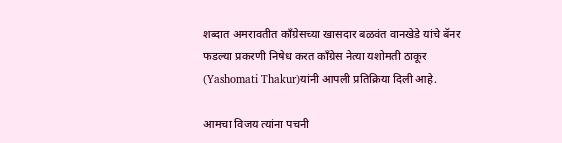शब्दात अमरावतीत काँग्रेसच्या खासदार बळवंत वानखेडे यांचे बॅनर फडल्या प्रकरणी निषेध करत काँग्रेस नेत्या यशोमती ठाकूर (Yashomati Thakur)यांनी आपली प्रतिक्रिया दिली आहे.

आमचा विजय त्यांना पचनी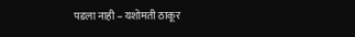पडला नाही – यशोमती ठाकूर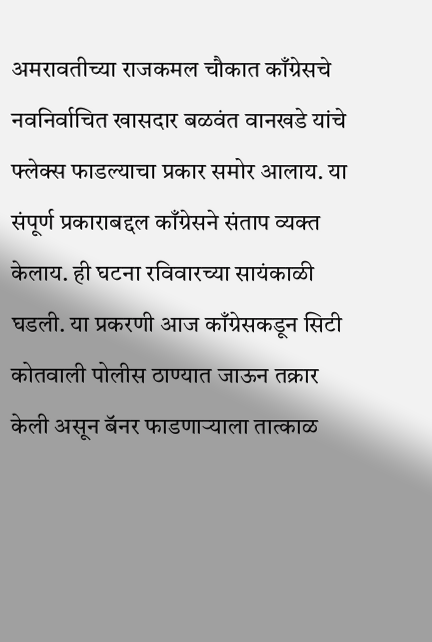अमरावतीच्या राजकमल चौकात काँग्रेसचे नवनिर्वाचित खासदार बळवंत वानखडे यांचे फ्लेक्स फाडल्याचा प्रकार समोर आलाय. या संपूर्ण प्रकाराबद्दल काँग्रेसने संताप व्यक्त केलाय. ही घटना रविवारच्या सायंकाळी घडली. या प्रकरणी आज काँग्रेसकडून सिटी कोतवाली पोलीस ठाण्यात जाऊन तक्रार केली असून बॅनर फाडणाऱ्याला तात्काळ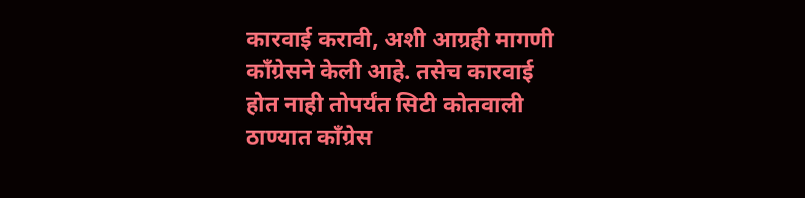कारवाई करावी, अशी आग्रही मागणी काँग्रेसने केली आहे. तसेच कारवाई होत नाही तोपर्यंत सिटी कोतवाली ठाण्यात काँग्रेस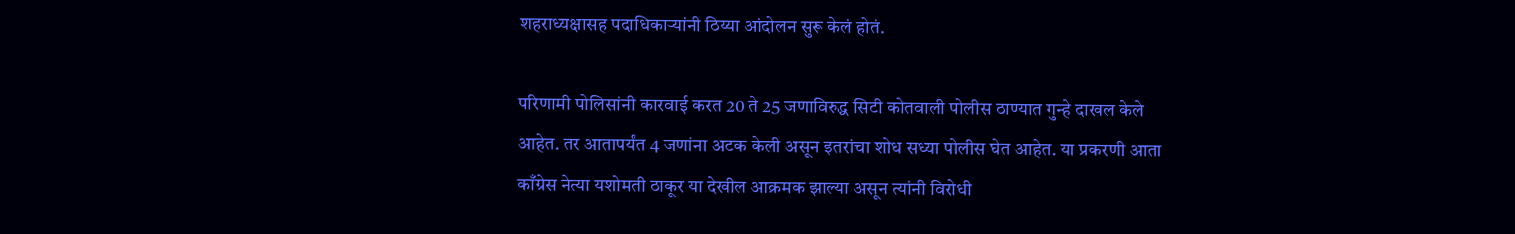शहराध्यक्षासह पदाधिकाऱ्यांनी ठिय्या आंदोलन सुरू केलं होतं.

परिणामी पोलिसांनी कारवाई करत 20 ते 25 जणाविरुद्ध सिटी कोतवाली पोलीस ठाण्यात गुन्हे दाखल केले आहेत. तर आतापर्यंत 4 जणांना अटक केली असून इतरांचा शोध सध्या पोलीस घेत आहेत. या प्रकरणी आता  काँग्रेस नेत्या यशोमती ठाकूर या देखील आक्रमक झाल्या असून त्यांनी विरोधी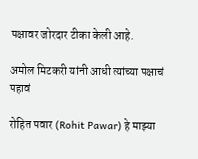पक्षावर जोरदार टीका केली आहे.

अमोल मिटकरी यांनी आधी त्यांच्या पक्षाचं पहावं

रोहित पवार (Rohit Pawar) हे माझ्या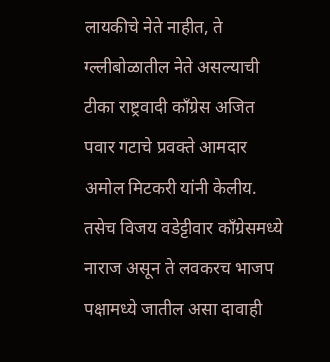लायकीचे नेते नाहीत, ते ग्ल्लीबोळातील नेते असल्याची टीका राष्ट्रवादी काँग्रेस अजित पवार गटाचे प्रवक्ते आमदार अमोल मिटकरी यांनी केलीय. तसेच विजय वडेट्टीवार काँग्रेसमध्ये नाराज असून ते लवकरच भाजप पक्षामध्ये जातील असा दावाही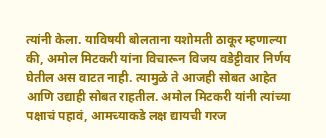त्यांनी केला. याविषयी बोलताना यशोमती ठाकूर म्हणाल्या की, अमोल मिटकरी यांना विचारून विजय वडेट्टीवार निर्णय घेतील अस वाटत नाही. त्यामुळे ते आजही सोबत आहेत आणि उद्याही सोबत राहतील. अमोल मिटकरी यांनी त्यांच्या पक्षाचं पहावं, आमच्याकडे लक्ष द्यायची गरज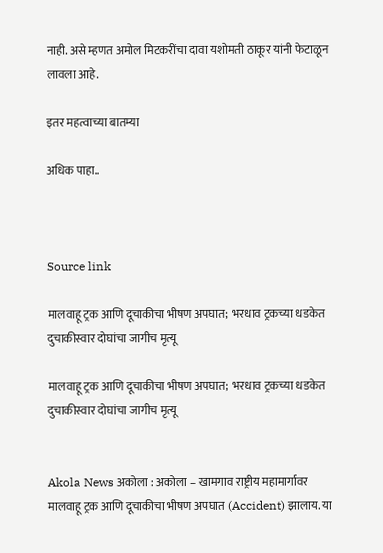नाही. असे म्हणत अमोल मिटकरींचा दावा यशोमती ठाकूर यांनी फेटाळून लावला आहे.

इतर महत्वाच्या बातम्या

अधिक पाहा..



Source link

मालवाहू ट्रक आणि दूचाकीचा भीषण अपघात;  भरधाव ट्रकच्या धडकेत दुचाकीस्वार दोघांचा जागीच मृत्यू

मालवाहू ट्रक आणि दूचाकीचा भीषण अपघात;  भरधाव ट्रकच्या धडकेत दुचाकीस्वार दोघांचा जागीच मृत्यू


Akola News अकोला : अकोला – खामगाव राष्ट्रीय महामार्गावर मालवाहू ट्रक आणि दूचाकीचा भीषण अपघात (Accident) झालाय. या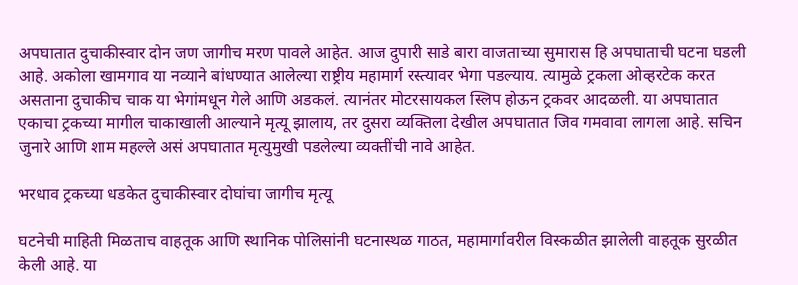अपघातात दुचाकीस्वार दोन जण जागीच मरण पावले आहेत. आज दुपारी साडे बारा वाजताच्या सुमारास हि अपघाताची घटना घडली आहे. अकोला खामगाव या नव्याने बांधण्यात आलेल्या राष्ट्रीय महामार्ग रस्त्यावर भेगा पडल्याय. त्यामुळे ट्रकला ओव्हरटेक करत असताना दुचाकीच चाक या भेगांमधून गेले आणि अडकलं. त्यानंतर मोटरसायकल स्लिप होऊन ट्रकवर आदळली. या अपघातात एकाचा ट्रकच्या मागील चाकाखाली आल्याने मृत्यू झालाय, तर दुसरा व्यक्तिला देखील अपघातात जिव गमवावा लागला आहे. सचिन जुनारे आणि शाम महल्ले असं अपघातात मृत्युमुखी पडलेल्या व्यक्तींची नावे आहेत.

भरधाव ट्रकच्या धडकेत दुचाकीस्वार दोघांचा जागीच मृत्यू

घटनेची माहिती मिळताच वाहतूक आणि स्थानिक पोलिसांनी घटनास्थळ गाठत, महामार्गावरील विस्कळीत झालेली वाहतूक सुरळीत केली आहे. या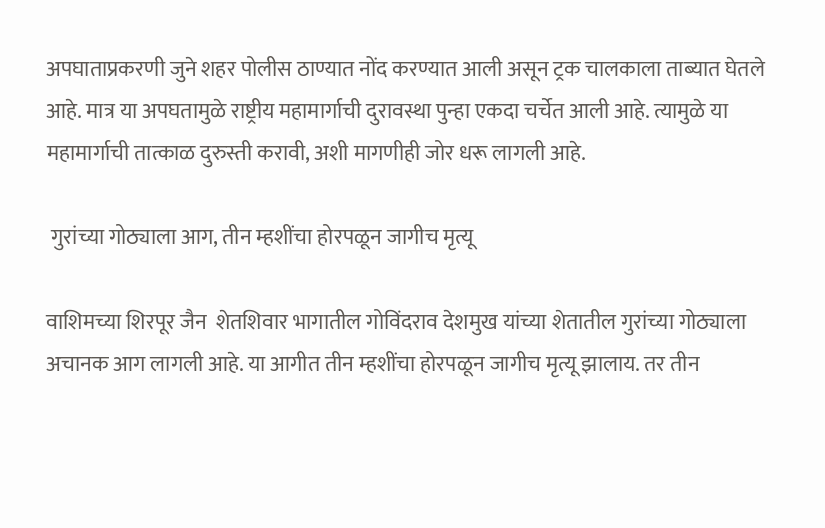अपघाताप्रकरणी जुने शहर पोलीस ठाण्यात नोंद करण्यात आली असून ट्रक चालकाला ताब्यात घेतले आहे. मात्र या अपघतामुळे राष्ट्रीय महामार्गाची दुरावस्था पुन्हा एकदा चर्चेत आली आहे. त्यामुळे या महामार्गाची तात्काळ दुरुस्ती करावी, अशी मागणीही जोर धरू लागली आहे.

 गुरांच्या गोठ्याला आग, तीन म्हशींचा होरपळून जागीच मृत्यू

वाशिमच्या शिरपूर जैन  शेतशिवार भागातील गोविंदराव देशमुख यांच्या शेतातील गुरांच्या गोठ्याला अचानक आग लागली आहे. या आगीत तीन म्हशींचा होरपळून जागीच मृत्यू झालाय. तर तीन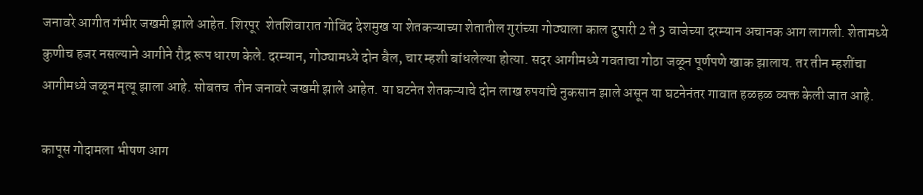जनावरे आगीत गंभीर जखमी झाले आहेत. शिरपूर  शेतशिवारात गोविंद देशमुख या शेतकऱ्याच्या शेतातील गुरांच्या गोठ्याला काल दुपारी 2 ते 3 वाजेच्या दरम्यान अचानक आग लागली. शेतामध्ये कुणीच हजर नसल्याने आगीने रौद्र रूप धारण केले. दरम्यान, गोठ्यामध्ये दोन बैल, चार म्हशी बांधलेल्या होत्या. सदर आगीमध्ये गवताचा गोठा जळून पूर्णपणे खाक झालाय. तर तीन म्हशींचा आगीमध्ये जळून मृत्यू झाला आहे. सोबतच  तीन जनावरे जखमी झाले आहेत. या घटनेत शेतकऱ्याचे दोन लाख रुपयांचे नुकसान झाले असून या घटनेनंतर गावात हळहळ व्यक्त केली जात आहे.

कापूस गोदामला भीषण आग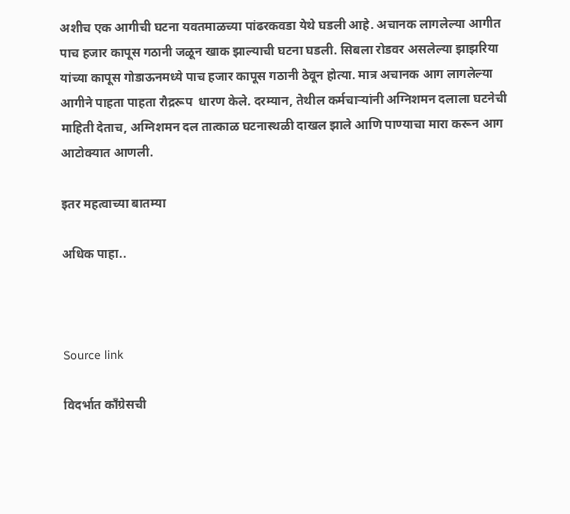अशीच एक आगीची घटना यवतमाळच्या पांढरकवडा येथे घडली आहे. अचानक लागलेल्या आगीत पाच हजार कापूस गठानी जळून खाक झाल्याची घटना घडली. सिबला रोडवर असलेल्या झाझरिया यांच्या कापूस गोडाऊनमध्ये पाच हजार कापूस गठानी ठेवून होत्या. मात्र अचानक आग लागलेल्या आगीने पाहता पाहता रौद्ररूप  धारण केले. दरम्यान, तेथील कर्मचाऱ्यांनी अग्निशमन दलाला घटनेची माहिती देताच, अग्निशमन दल तात्काळ घटनास्थळी दाखल झाले आणि पाण्याचा मारा करून आग आटोक्यात आणली.

इतर महत्वाच्या बातम्या

अधिक पाहा..



Source link

विदर्भात काँग्रेसची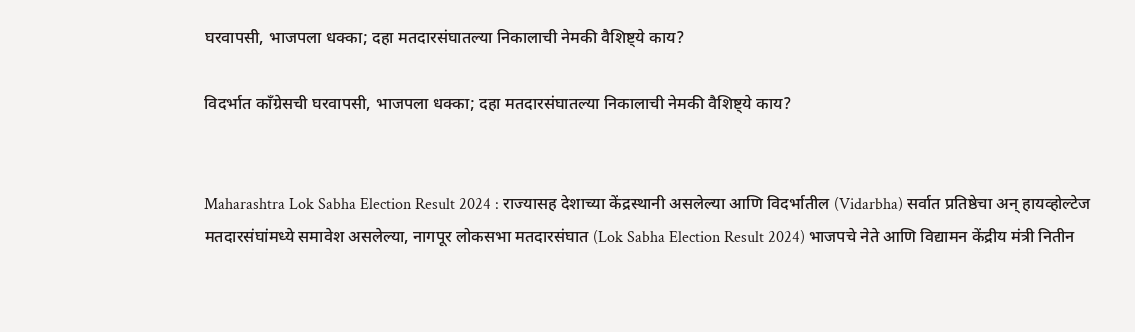घरवापसी, भाजपला धक्का; दहा मतदारसंघातल्या निकालाची नेमकी वैशिष्ट्ये काय?

विदर्भात काँग्रेसची घरवापसी, भाजपला धक्का; दहा मतदारसंघातल्या निकालाची नेमकी वैशिष्ट्ये काय?


Maharashtra Lok Sabha Election Result 2024 : राज्यासह देशाच्या केंद्रस्थानी असलेल्या आणि विदर्भातील (Vidarbha) सर्वात प्रतिष्ठेचा अन् हायव्होल्टेज मतदारसंघांमध्ये समावेश असलेल्या, नागपूर लोकसभा मतदारसंघात (Lok Sabha Election Result 2024) भाजपचे नेते आणि विद्यामन केंद्रीय मंत्री नितीन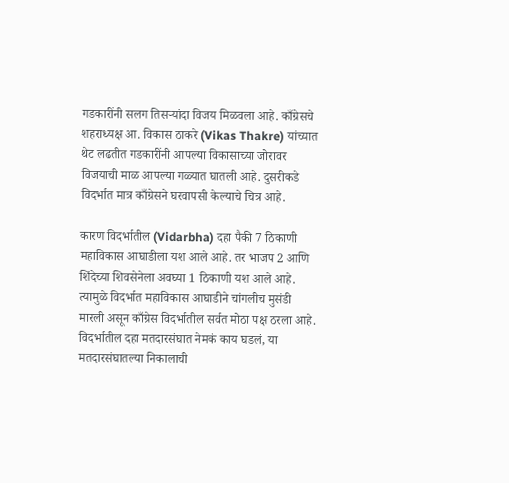गडकारींनी सलग तिसऱ्यांदा विजय मिळवला आहे. काँग्रेसचे शहराध्यक्ष आ. विकास ठाकरे (Vikas Thakre) यांच्यात थेट लढतीत गडकारींनी आपल्या विकासाच्या जोरावर विजयाची माळ आपल्या गळ्यात घातली आहे. दुसरीकडे विदर्भात मात्र काँग्रेसने घरवापसी केल्याचे चित्र आहे.

कारण विदर्भातील (Vidarbha) दहा पैकी 7 ठिकाणी महाविकास आघाडीला यश आले आहे. तर भाजप 2 आणि शिंदेच्या शिवसेनेला अवघ्या 1 ठिकाणी यश आले आहे. त्यामुळे विदर्भात महाविकास आघाडीने चांगलीच मुसंडी मारली असून काँग्रेस विदर्भातील सर्वत मोठा पक्ष ठरला आहे. विदर्भातील दहा मतदारसंघात नेमकं काय घडलं, या  मतदारसंघातल्या निकालाची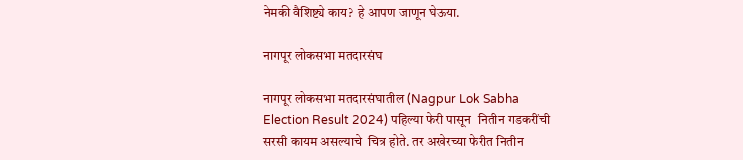नेमकी वैशिष्ट्ये काय?  हे आपण जाणून घेऊया.

नागपूर लोकसभा मतदारसंघ

नागपूर लोकसभा मतदारसंघातील (Nagpur Lok Sabha Election Result 2024) पहिल्या फेरी पासून  नितीन गडकरींची सरसी कायम असल्याचे  चित्र होते. तर अखेरच्या फेरीत नितीन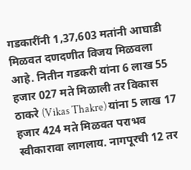गडकारींनी 1,37,603 मतांनी आघाडी मिळवत दणदणीत विजय मिळवला आहे. नितीन गडकरी यांना 6 लाख 55 हजार 027 मते मिळाली तर विकास ठाकरे (Vikas Thakre) यांना 5 लाख 17 हजार 424 मते मिळवत पराभव स्वीकारावा लागलाय. नागपूरची 12 तर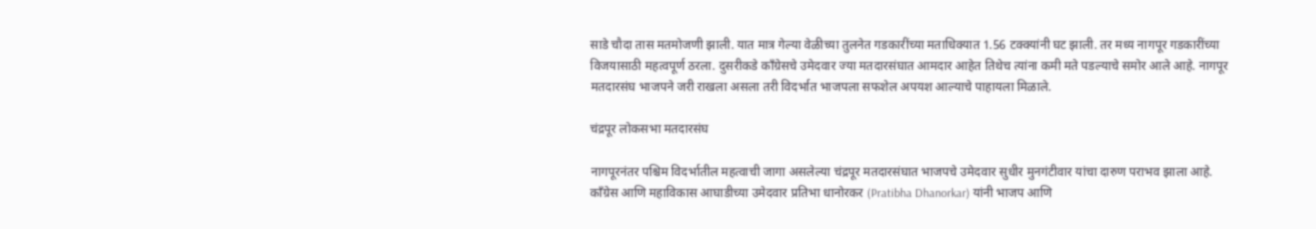साडे चौदा तास मतमोजणी झाली. यात मात्र गेल्या वेळीच्या तुलनेत गडकारींच्या मताधिक्यात 1.56 टक्क्यांनी घट झाली. तर मध्य नागपूर गडकारींच्या विजयासाठी महत्वपूर्ण ठरला. दुसरीकडे काँग्रेसचे उमेदवार ज्या मतदारसंघात आमदार आहेत तिथेच त्यांना कमी मते पडल्याचे समोर आले आहे. नागपूर मतदारसंघ भाजपने जरी राखला असला तरी विदर्भात भाजपला सफशेल अपयश आल्याचे पाहायला मिळाले.

चंद्रपूर लोकसभा मतदारसंघ

नागपूरनंतर पश्चिम विदर्भातील महत्वाची जागा असलेल्या चंद्रपूर मतदारसंघात भाजपचे उमेदवार सुधीर मुनगंटीवार यांचा दारुण पराभव झाला आहे. काँग्रेस आणि महाविकास आघाडीच्या उमेदवार प्रतिभा धानोरकर (Pratibha Dhanorkar) यांनी भाजप आणि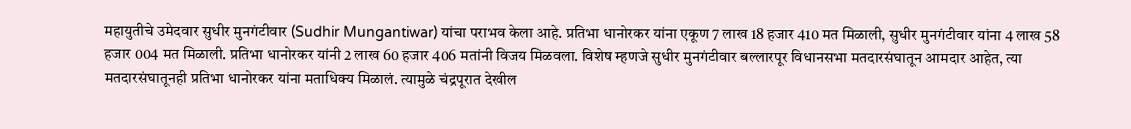महायुतीचे उमेदवार सुधीर मुनगंटीवार (Sudhir Mungantiwar) यांचा पराभव केला आहे. प्रतिभा धानोरकर यांना एकूण 7 लाख 18 हजार 410 मत मिळाली, सुधीर मुनगंटीवार यांना 4 लाख 58 हजार 004 मत मिळाली. प्रतिभा धानोरकर यांनी 2 लाख 60 हजार 406 मतांनी विजय मिळवला. विशेष म्हणजे सुधीर मुनगंटीवार बल्लारपूर विधानसभा मतदारसंघातून आमदार आहेत, त्या मतदारसंघातूनही प्रतिभा धानोरकर यांना मताधिक्य मिळालं. त्यामुळे चंद्रपूरात देखील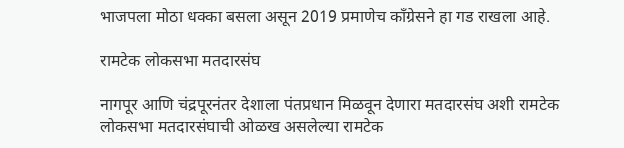भाजपला मोठा धक्का बसला असून 2019 प्रमाणेच काँग्रेसने हा गड राखला आहे.

रामटेक लोकसभा मतदारसंघ

नागपूर आणि चंद्रपूरनंतर देशाला पंतप्रधान मिळवून देणारा मतदारसंघ अशी रामटेक लोकसभा मतदारसंघाची ओळख असलेल्या रामटेक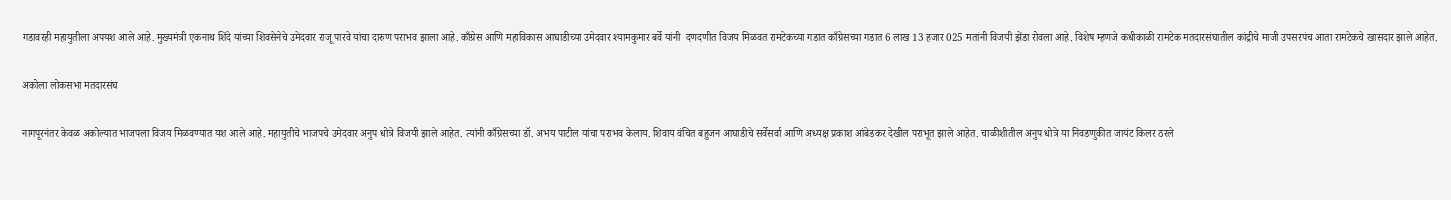गडावरही महायुतीला अपयश आले आहे. मुख्यमंत्री एकनाथ शिंदे यांच्या शिवसेनेचे उमेदवार राजू पारवे यांचा दारुण पराभव झाला आहे. काँग्रेस आणि महाविकास आघाडीच्या उमेदवार श्यामकुमार बर्वे यांनी  दणदणीत विजय मिळवत रामटेकच्या गडात काँग्रेसच्या गडात 6 लाख 13 हजार 025 मतांनी विजयी झेंडा रोवला आहे. विशेष म्हणजे कधीकाळी रामटेक मतदारसंघातील कांद्रीचे माजी उपसरपंच आता रामटेकचे खासदार झाले आहेत.

अकोला लोकसभा मतदारसंघ

नागपूरनंतर केवळ अकोल्यात भाजपला विजय मिळवण्यात यश आले आहे. महायुतीचे भाजपचे उमेदवार अनुप धोत्रे विजयी झाले आहेत. त्यांनी काँग्रेसच्या डॉ. अभय पाटील यांचा पराभव केलाय. शिवाय वंचित बहुजन आघाडीचे सर्वेसर्वा आणि अध्यक्ष प्रकाश आंबेडकर देखील पराभूत झाले आहेत. चाळीशीतील अनुप धोत्रे या निवडणुकीत जायंट किलर ठरले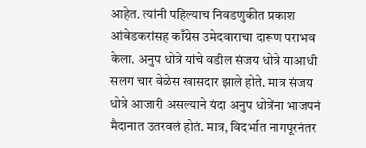आहेत. त्यांनी पहिल्याच निवडणुकीत प्रकाश आंबेडकरांसह काँग्रेस उमेदवाराचा दारूण पराभव केला. अनुप धोत्रे यांचे वडील संजय धोत्रे याआधी सलग चार वेळेस खासदार झाले होते. मात्र संजय धोत्रे आजारी असल्याने यंदा अनुप धोत्रेंना भाजपनं मैदानात उतरवलं होतं. मात्र, विदर्भात नागपूरनंतर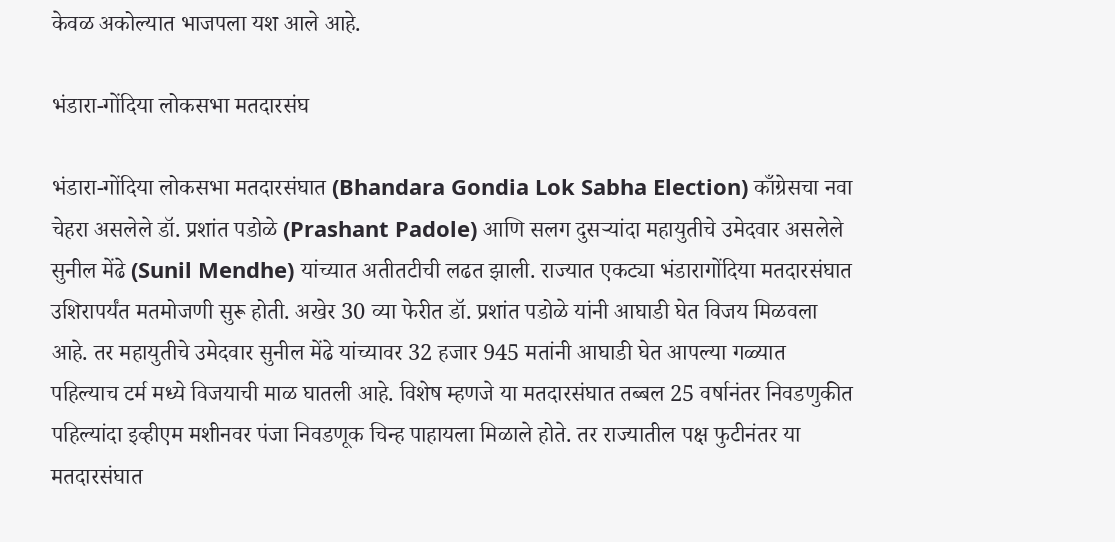केवळ अकोल्यात भाजपला यश आले आहे.

भंडारा-गोंदिया लोकसभा मतदारसंघ

भंडारा-गोंदिया लोकसभा मतदारसंघात (Bhandara Gondia Lok Sabha Election) काँग्रेसचा नवा चेहरा असलेले डॉ. प्रशांत पडोळे (Prashant Padole) आणि सलग दुसऱ्यांदा महायुतीचे उमेदवार असलेले सुनील मेंढे (Sunil Mendhe) यांच्यात अतीतटीची लढत झाली. राज्यात एकट्या भंडारागोंदिया मतदारसंघात उशिरापर्यंत मतमोजणी सुरू होती. अखेर 30 व्या फेरीत डॉ. प्रशांत पडोळे यांनी आघाडी घेत विजय मिळवला आहे. तर महायुतीचे उमेदवार सुनील मेंढे यांच्यावर 32 हजार 945 मतांनी आघाडी घेत आपल्या गळ्यात पहिल्याच टर्म मध्ये विजयाची माळ घातली आहे. विशेष म्हणजे या मतदारसंघात तब्बल 25 वर्षानंतर निवडणुकीत पहिल्यांदा इव्हीएम मशीनवर पंजा निवडणूक चिन्ह पाहायला मिळाले होते. तर राज्यातील पक्ष फुटीनंतर या मतदारसंघात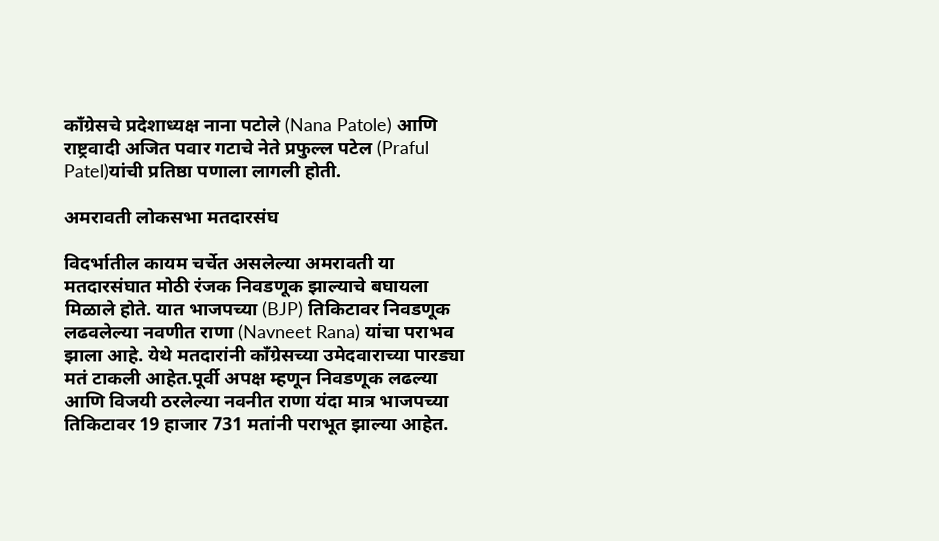काँग्रेसचे प्रदेशाध्यक्ष नाना पटोले (Nana Patole) आणि राष्ट्रवादी अजित पवार गटाचे नेते प्रफुल्ल पटेल (Praful Patel)यांची प्रतिष्ठा पणाला लागली होती.

अमरावती लोकसभा मतदारसंघ

विदर्भातील कायम चर्चेत असलेल्या अमरावती या मतदारसंघात मोठी रंजक निवडणूक झाल्याचे बघायला मिळाले होते. यात भाजपच्या (BJP) तिकिटावर निवडणूक लढवलेल्या नवणीत राणा (Navneet Rana) यांचा पराभव झाला आहे. येथे मतदारांनी काँग्रेसच्या उमेदवाराच्या पारड्या मतं टाकली आहेत.पूर्वी अपक्ष म्हणून निवडणूक लढल्या आणि विजयी ठरलेल्या नवनीत राणा यंदा मात्र भाजपच्या तिकिटावर 19 हाजार 731 मतांनी पराभूत झाल्या आहेत.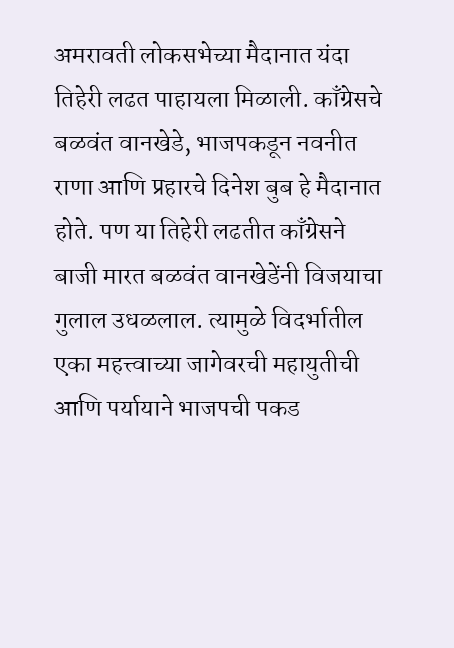अमरावती लोकसभेच्या मैदानात यंदा तिहेरी लढत पाहायला मिळाली. काँग्रेसचे बळवंत वानखेडे, भाजपकडून नवनीत राणा आणि प्रहारचे दिनेश बुब हे मैदानात होते. पण या तिहेरी लढतीत काँग्रेसने बाजी मारत बळवंत वानखेडेंनी विजयाचा गुलाल उधळलाल. त्यामुळे विदर्भातील एका महत्त्वाच्या जागेवरची महायुतीची आणि पर्यायाने भाजपची पकड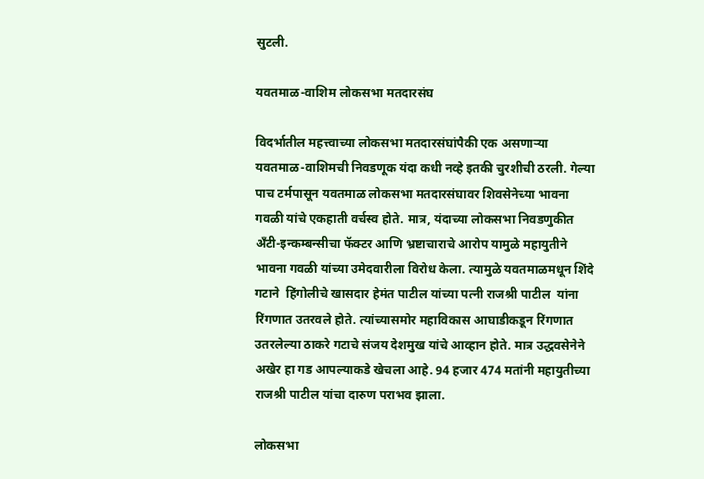सुटली.

यवतमाळ-वाशिम लोकसभा मतदारसंघ

विदर्भातील महत्त्वाच्या लोकसभा मतदारसंघांपैकी एक असणाऱ्या यवतमाळ-वाशिमची निवडणूक यंदा कधी नव्हे इतकी चुरशीची ठरली. गेल्या पाच टर्मपासून यवतमाळ लोकसभा मतदारसंघावर शिवसेनेच्या भावना गवळी यांचे एकहाती वर्चस्व होते. मात्र, यंदाच्या लोकसभा निवडणुकीत अँटी-इन्कम्बन्सीचा फॅक्टर आणि भ्रष्टाचाराचे आरोप यामुळे महायुतीने भावना गवळी यांच्या उमेदवारीला विरोध केला. त्यामुळे यवतमाळमधून शिंदे गटाने  हिंगोलीचे खासदार हेमंत पाटील यांच्या पत्नी राजश्री पाटील  यांना रिंगणात उतरवले होते. त्यांच्यासमोर महाविकास आघाडीकडून रिंगणात उतरलेल्या ठाकरे गटाचे संजय देशमुख यांचे आव्हान होते. मात्र उद्धवसेनेने अखेर हा गड आपल्याकडे खेचला आहे. 94 हजार 474 मतांनी महायुतीच्या राजश्री पाटील यांचा दारुण पराभव झाला.

लोकसभा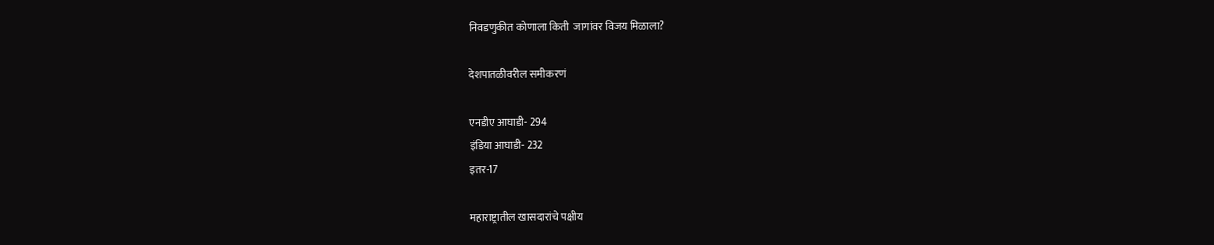निवडणुकीत कोणाला किती  जागांवर विजय मिळाला?

देशपातळीवरील समीकरणं

एनडीए आघाडी- 294
इंडिया आघाडी- 232
इतर-17

महाराष्ट्रातील खासदारांचे पक्षीय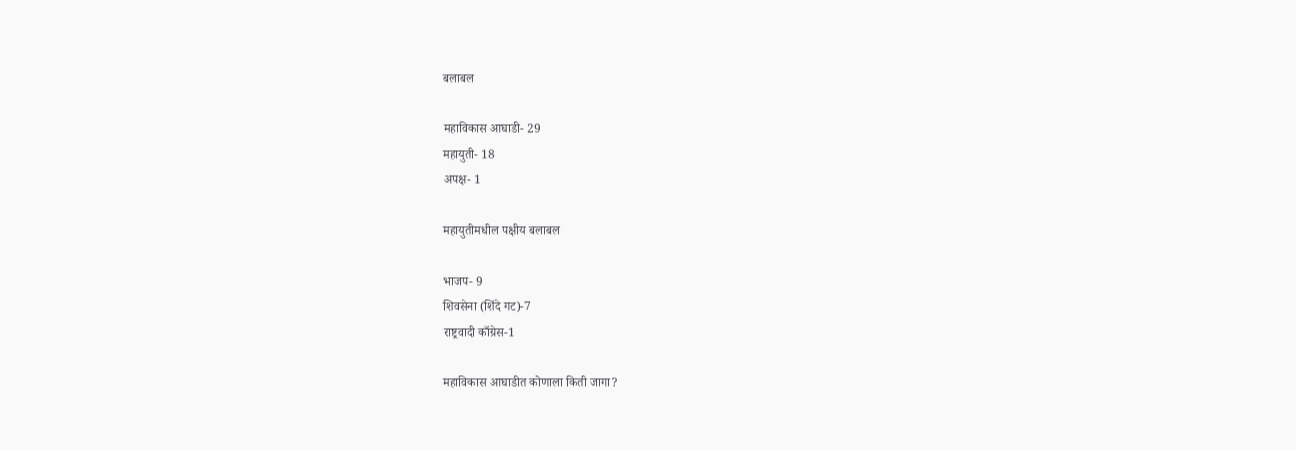बलाबल

महाविकास आघाडी- 29
महायुती- 18
अपक्ष- 1

महायुतीमधील पक्षीय बलाबल

भाजप- 9
शिवसेना (शिंदे गट)-7
राष्ट्रवादी काँग्रेस-1

महाविकास आघाडीत कोणाला किती जागा?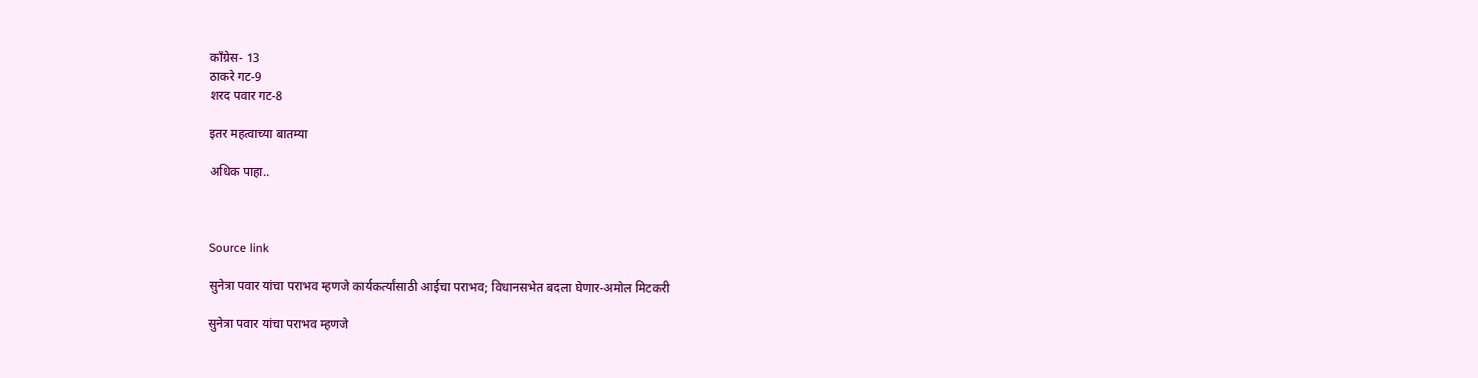काँग्रेस- 13
ठाकरे गट-9
शरद पवार गट-8

इतर महत्वाच्या बातम्या

अधिक पाहा..



Source link

सुनेत्रा पवार यांचा पराभव म्हणजे कार्यकर्त्यांसाठी आईचा पराभव; विधानसभेत बदला घेणार-अमोल मिटकरी

सुनेत्रा पवार यांचा पराभव म्हणजे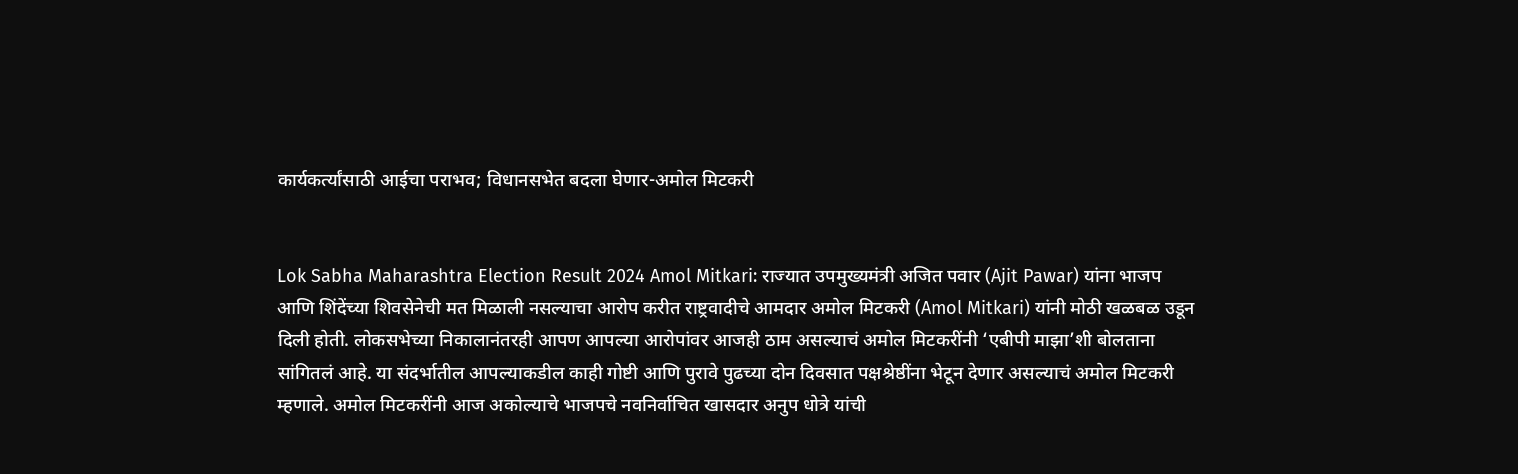कार्यकर्त्यांसाठी आईचा पराभव; विधानसभेत बदला घेणार-अमोल मिटकरी


Lok Sabha Maharashtra Election Result 2024 Amol Mitkari: राज्यात उपमुख्यमंत्री अजित पवार (Ajit Pawar) यांना भाजप आणि शिंदेंच्या शिवसेनेची मत मिळाली नसल्याचा आरोप करीत राष्ट्रवादीचे आमदार अमोल मिटकरी (Amol Mitkari) यांनी मोठी खळबळ उडून दिली होती. लोकसभेच्या निकालानंतरही आपण आपल्या आरोपांवर आजही ठाम असल्याचं अमोल मिटकरींनी ‘एबीपी माझा’शी बोलताना सांगितलं आहे. या संदर्भातील आपल्याकडील काही गोष्टी आणि पुरावे पुढच्या दोन दिवसात पक्षश्रेष्ठींना भेटून देणार असल्याचं अमोल मिटकरी म्हणाले. अमोल मिटकरींनी आज अकोल्याचे भाजपचे नवनिर्वाचित खासदार अनुप धोत्रे यांची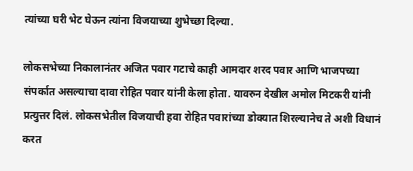त्यांच्या घरी भेट घेऊन त्यांना विजयाच्या शुभेच्छा दिल्या.

लोकसभेच्या निकालानंतर अजित पवार गटाचे काही आमदार शरद पवार आणि भाजपच्या संपर्कात असल्याचा दावा रोहित पवार यांनी केला होता. यावरुन देखील अमोल मिटकरी यांनी प्रत्युत्तर दिलं. लोकसभेतील विजयाची हवा रोहित पवारांच्या डोक्यात शिरल्यानेच ते अशी विधानं करत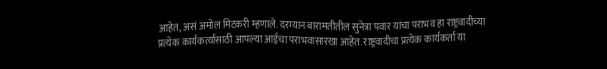आहेत, असं अमोल मिटकरी म्हणाले. दरम्यान बारामतीतील सुनेत्रा पवार यांचा पराभव हा राष्ट्रवादीच्या प्रत्येक कार्यकर्त्यासाठी आपल्या आईचा पराभवासारखा आहेत. राष्ट्रवादीचा प्रत्येक कार्यकर्ता या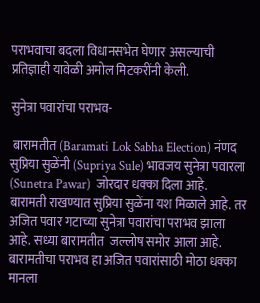पराभवाचा बदला विधानसभेत घेणार असल्याची प्रतिज्ञाही यावेळी अमोल मिटकरींनी केली.

सुनेत्रा पवारांचा पराभव-

 बारामतीत (Baramati Lok Sabha Election) नंणद सुप्रिया सुळेंनी (Supriya Sule) भावजय सुनेत्रा पवारला (Sunetra Pawar)  जोरदार धक्का दिला आहे.   बारामती राखण्यात सुप्रिया सुळेंना यश मिळाले आहे. तर अजित पवार गटाच्या सुनेत्रा पवारांचा पराभव झाला आहे. सध्या बारामतीत  जल्लोष समोर आला आहे. बारामतीचा पराभव हा अजित पवारांसाठी मोठा धक्का  मानला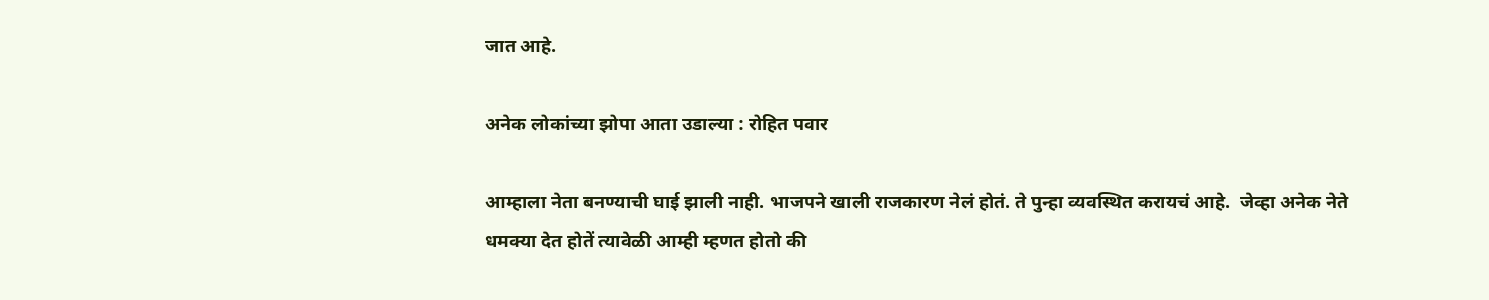जात आहे.

अनेक लोकांच्या झोपा आता उडाल्या : रोहित पवार

आम्हाला नेता बनण्याची घाई झाली नाही. भाजपने खाली राजकारण नेलं होतं. ते पुन्हा व्यवस्थित करायचं आहे.  जेव्हा अनेक नेते धमक्या देत होतें त्यावेळी आम्ही म्हणत होतो की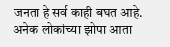जनता हे सर्व काही बघत आहे. अनेक लोकांच्या झोपा आता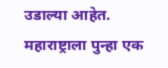उडाल्या आहेत. महाराष्ट्राला पुन्हा एक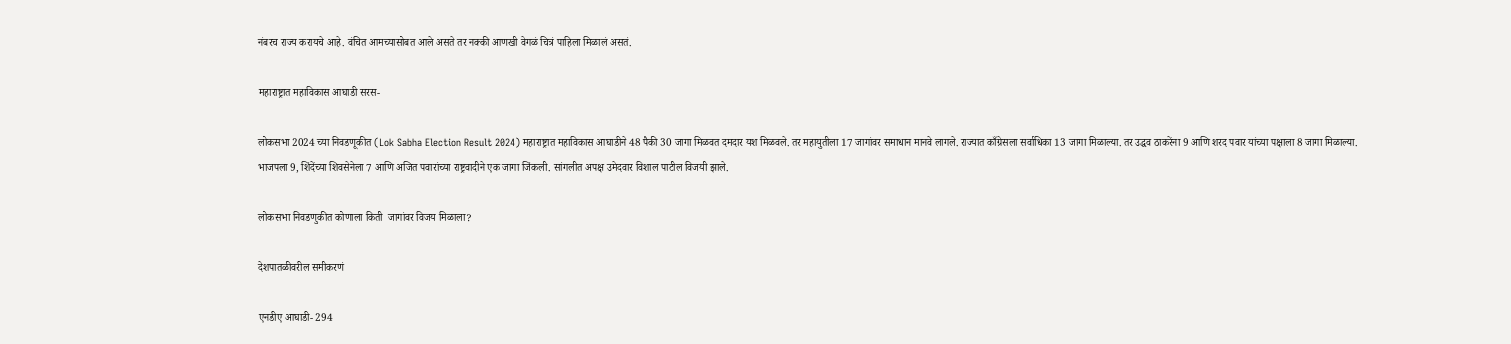नंबरच राज्य करायचे आहे. वंचित आमच्यासोबत आले असते तर नक्की आणखी वेगळं चित्रं पाहिला मिळालं असतं.

महाराष्ट्रात महाविकास आघाडी सरस-

लोकसभा 2024 च्या निवडणूकीत (Lok Sabha Election Result 2024) महाराष्ट्रात महाविकास आघाडीने 48 पैकी 30 जागा मिळवत दमदार यश मिळवले. तर महायुतीला 17 जागांवर समाधान मानवे लागले. राज्यात काँग्रेसला सर्वाधिका 13 जागा मिळाल्या. तर उद्धव ठाकरेंना 9 आणि शरद पवार यांच्या पक्षाला 8 जागा मिळाल्या. भाजपला 9, शिंदेंच्या शिवसेनेला 7 आणि अजित पवारांच्या राष्ट्रवादीने एक जागा जिंकली. सांगलीत अपक्ष उमेदवार विशाल पाटील विजयी झाले.

लोकसभा निवडणुकीत कोणाला किती  जागांवर विजय मिळाला?

देशपातळीवरील समीकरणं

एनडीए आघाडी- 294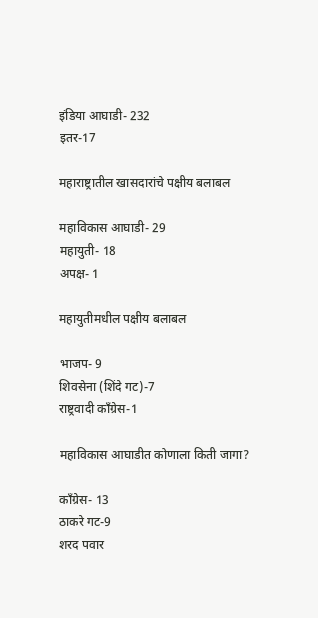इंडिया आघाडी- 232
इतर-17

महाराष्ट्रातील खासदारांचे पक्षीय बलाबल

महाविकास आघाडी- 29
महायुती- 18
अपक्ष- 1

महायुतीमधील पक्षीय बलाबल

भाजप- 9
शिवसेना (शिंदे गट)-7
राष्ट्रवादी काँग्रेस-1

महाविकास आघाडीत कोणाला किती जागा?

काँग्रेस- 13
ठाकरे गट-9
शरद पवार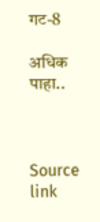गट-8

अधिक पाहा..



Source link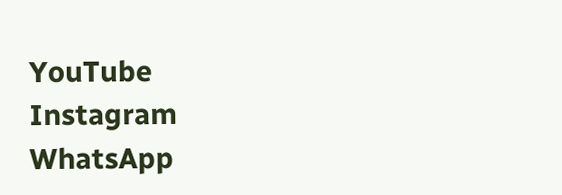YouTube
Instagram
WhatsApp